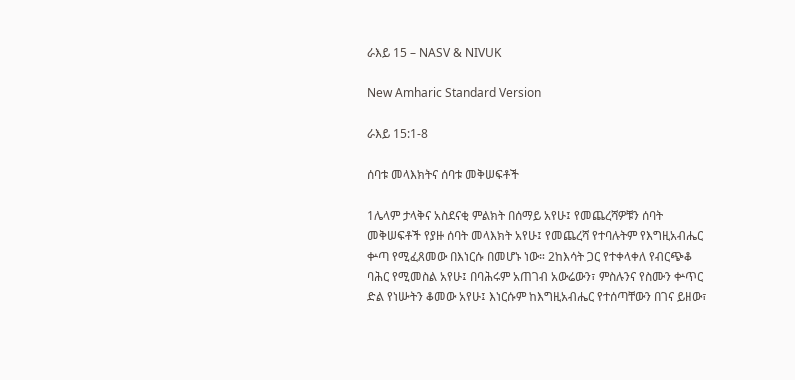ራእይ 15 – NASV & NIVUK

New Amharic Standard Version

ራእይ 15:1-8

ሰባቱ መላእክትና ሰባቱ መቅሠፍቶች

1ሌላም ታላቅና አስደናቂ ምልክት በሰማይ አየሁ፤ የመጨረሻዎቹን ሰባት መቅሠፍቶች የያዙ ሰባት መላእክት አየሁ፤ የመጨረሻ የተባሉትም የእግዚአብሔር ቍጣ የሚፈጸመው በእነርሱ በመሆኑ ነው። 2ከእሳት ጋር የተቀላቀለ የብርጭቆ ባሕር የሚመስል አየሁ፤ በባሕሩም አጠገብ አውሬውን፣ ምስሉንና የስሙን ቍጥር ድል የነሡትን ቆመው አየሁ፤ እነርሱም ከእግዚአብሔር የተሰጣቸውን በገና ይዘው፣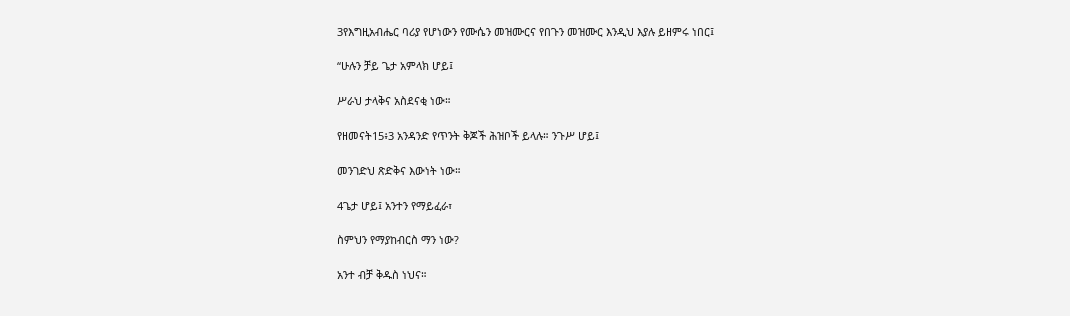3የእግዚአብሔር ባሪያ የሆነውን የሙሴን መዝሙርና የበጉን መዝሙር እንዲህ እያሉ ይዘምሩ ነበር፤

“ሁሉን ቻይ ጌታ አምላክ ሆይ፤

ሥራህ ታላቅና አስደናቂ ነው።

የዘመናት15፥3 አንዳንድ የጥንት ቅጆች ሕዝቦች ይላሉ። ንጉሥ ሆይ፤

መንገድህ ጽድቅና እውነት ነው።

4ጌታ ሆይ፤ አንተን የማይፈራ፣

ስምህን የማያከብርስ ማን ነው?

አንተ ብቻ ቅዱስ ነህና።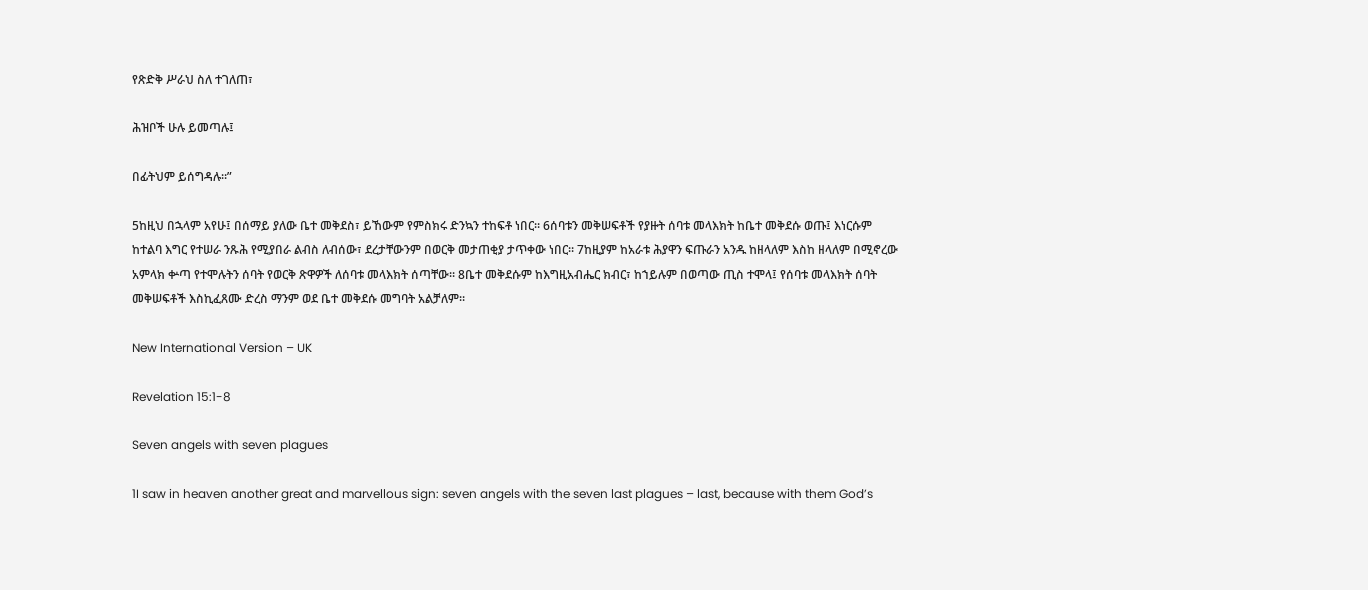የጽድቅ ሥራህ ስለ ተገለጠ፣

ሕዝቦች ሁሉ ይመጣሉ፤

በፊትህም ይሰግዳሉ።”

5ከዚህ በኋላም አየሁ፤ በሰማይ ያለው ቤተ መቅደስ፣ ይኸውም የምስክሩ ድንኳን ተከፍቶ ነበር። 6ሰባቱን መቅሠፍቶች የያዙት ሰባቱ መላእክት ከቤተ መቅደሱ ወጡ፤ እነርሱም ከተልባ እግር የተሠራ ንጹሕ የሚያበራ ልብስ ለብሰው፣ ደረታቸውንም በወርቅ መታጠቂያ ታጥቀው ነበር። 7ከዚያም ከአራቱ ሕያዋን ፍጡራን አንዱ ከዘላለም እስከ ዘላለም በሚኖረው አምላክ ቍጣ የተሞሉትን ሰባት የወርቅ ጽዋዎች ለሰባቱ መላእክት ሰጣቸው። 8ቤተ መቅደሱም ከእግዚአብሔር ክብር፣ ከኀይሉም በወጣው ጢስ ተሞላ፤ የሰባቱ መላእክት ሰባት መቅሠፍቶች እስኪፈጸሙ ድረስ ማንም ወደ ቤተ መቅደሱ መግባት አልቻለም።

New International Version – UK

Revelation 15:1-8

Seven angels with seven plagues

1I saw in heaven another great and marvellous sign: seven angels with the seven last plagues – last, because with them God’s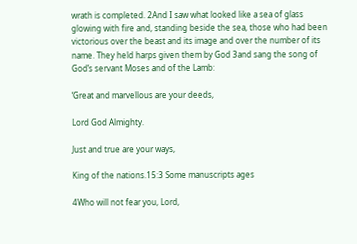wrath is completed. 2And I saw what looked like a sea of glass glowing with fire and, standing beside the sea, those who had been victorious over the beast and its image and over the number of its name. They held harps given them by God 3and sang the song of God’s servant Moses and of the Lamb:

‘Great and marvellous are your deeds,

Lord God Almighty.

Just and true are your ways,

King of the nations.15:3 Some manuscripts ages

4Who will not fear you, Lord,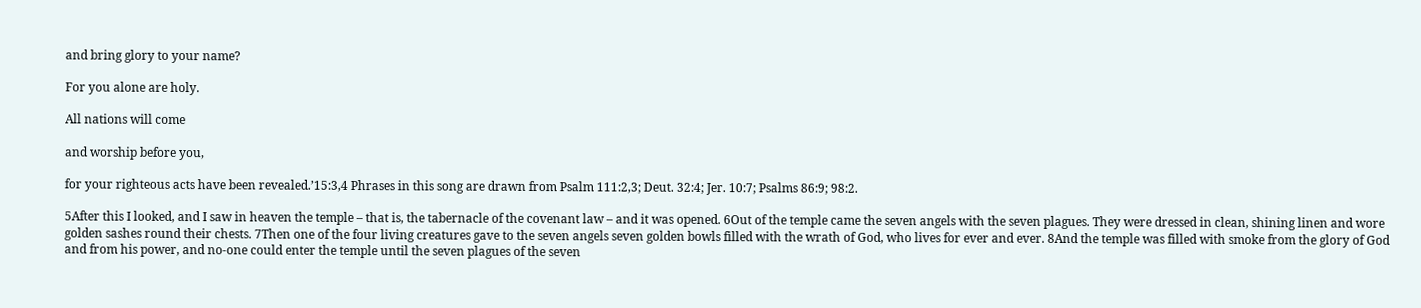and bring glory to your name?

For you alone are holy.

All nations will come

and worship before you,

for your righteous acts have been revealed.’15:3,4 Phrases in this song are drawn from Psalm 111:2,3; Deut. 32:4; Jer. 10:7; Psalms 86:9; 98:2.

5After this I looked, and I saw in heaven the temple – that is, the tabernacle of the covenant law – and it was opened. 6Out of the temple came the seven angels with the seven plagues. They were dressed in clean, shining linen and wore golden sashes round their chests. 7Then one of the four living creatures gave to the seven angels seven golden bowls filled with the wrath of God, who lives for ever and ever. 8And the temple was filled with smoke from the glory of God and from his power, and no-one could enter the temple until the seven plagues of the seven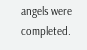angels were completed.